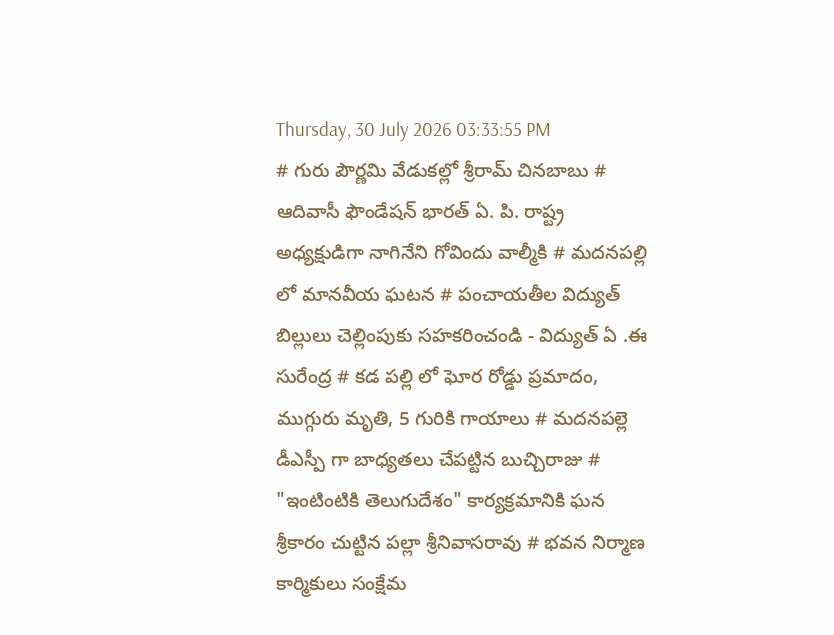Thursday, 30 July 2026 03:33:55 PM
# గురు పౌర్ణమి వేడుకల్లో శ్రీరామ్ చినబాబు # ఆదివాసీ ఫౌండేషన్ భారత్ ఏ. పి. రాష్ట్ర అధ్యక్షుడిగా నాగినేని గోవిందు వాల్మీకి # మదనపల్లి లో మానవీయ ఘటన # పంచాయతీల విద్యుత్ బిల్లులు చెల్లింపుకు సహకరించండి - విద్యుత్ ఏ .ఈ సురేంద్ర # కడ పల్లి లో ఘోర రోడ్డు ప్రమాదం, ముగ్గురు మృతి, 5 గురికి గాయాలు # మదనపల్లె డీఎస్పీ గా బాధ్యతలు చేపట్టిన బుచ్చిరాజు # "ఇంటింటికి తెలుగుదేశం" కార్యక్రమానికి ఘన శ్రీకారం చుట్టిన పల్లా శ్రీనివాసరావు # భవన నిర్మాణ కార్మికులు సంక్షేమ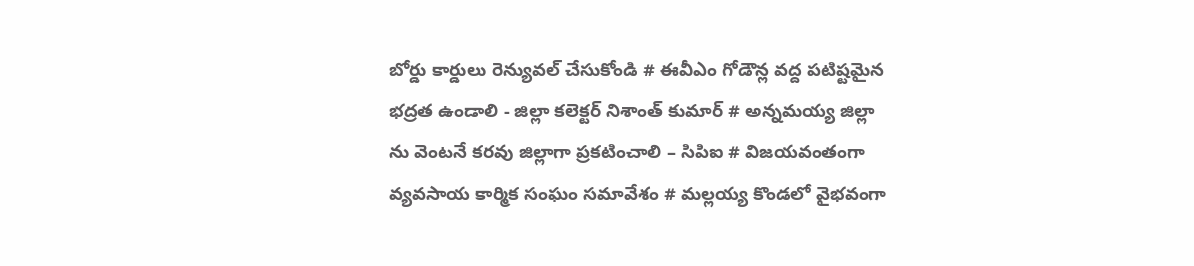బోర్డు కార్డులు రెన్యువల్ చేసుకోండి # ఈవీఎం గోడౌన్ల వద్ద పటిష్టమైన భద్రత ఉండాలి - జిల్లా కలెక్టర్ నిశాంత్ కుమార్ # అన్నమయ్య జిల్లా ను వెంటనే కరవు జిల్లాగా ప్రకటించాలి – సిపిఐ # విజయవంతంగా వ్యవసాయ కార్మిక సంఘం సమావేశం # మల్లయ్య కొండలో వైభవంగా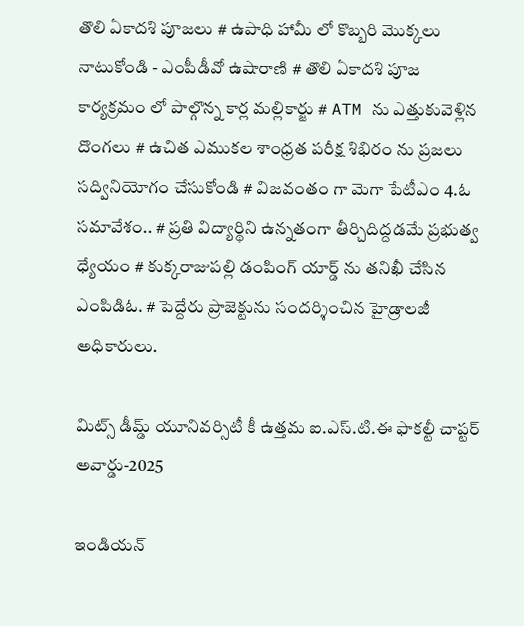తొలి ఏకాదశి పూజలు # ఉపాధి హామీ లో కొబ్బరి మొక్కలు నాటుకోండి - ఎంపీడీవో ఉషారాణి # తొలి ఏకాదశి పూజ కార్యక్రమం లో పాల్గొన్న కార్ల మల్లికార్జు # ATM ను ఎత్తుకువెళ్లిన దొంగలు # ఉచిత ఎముకల శాంధ్రత పరీక్ష శిభిరం ను ప్రజలు సద్వినియోగం చేసుకోండి # విజవంతం గా మెగా పేటీఎం 4.ఓ సమావేశం.. # ప్రతి విద్యార్థిని ఉన్నతంగా తీర్చిదిద్దడమే ప్రభుత్వ ధ్యేయం # కుక్కరాజుపల్లి డంపింగ్ యార్డ్ ను తనిఖీ చేసిన ఎంపిడిఓ. # పెద్దేరు ప్రాజెక్టును సందర్శించిన హైడ్రాలజీ అధికారులు.

మిట్స్ డీమ్డ్ యూనివర్సిటీ కీ ఉత్తమ ఐ.ఎస్.టి.ఈ ఫాకల్టీ చాప్టర్ అవార్డు-2025

ఇండియన్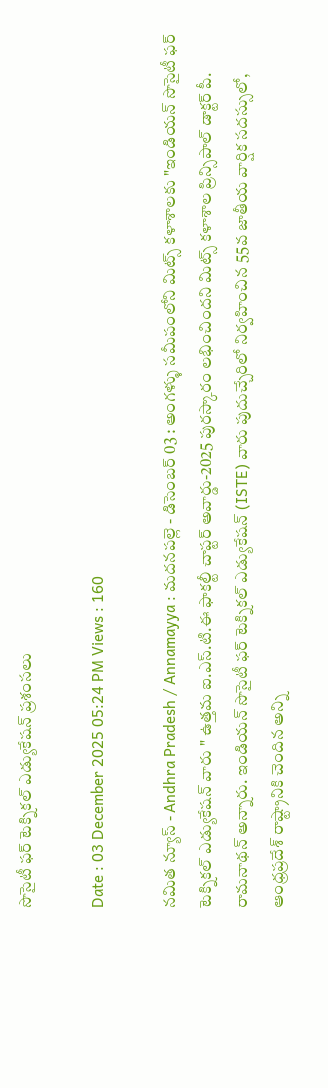సొసైటీ ఫర్ టెక్నికల్ ఎడ్యుకేషన్ ప్రశంసలు

Date : 03 December 2025 05:24 PM Views : 160

నమిత న్యూస్ - Andhra Pradesh / Annamayya : మదనపల్లె - డిసెంబర్ 03 : అంగళ్ళు సమీపంలోని మిట్స్ కళాశాలకు "ఇండియన్ సొసైటీ ఫర్ టెక్నికల్ ఎడ్యుకేషన్ వారు " ఉత్తమ ఐ.ఎస్.టి.ఈ ఫాకల్టీ చాప్టర్ అవార్డు-2025 పురస్కారం లభించిందని మిట్స్ కళాశాల ప్రిన్సిపాల్ డాక్టర్ పీ. రామనాథన్ అన్నారు. ఇండియన్ సొసైటీ ఫర్ టెక్నికల్ ఎడ్యుకేషన్ (ISTE) వారు పుదుచ్చేరిలో నిర్వహించిన 55వ జాతీయ వార్షిక సదస్సులో, ఆంధ్రప్రదేశ్ రాష్ట్రానికి చెందిన అన్ని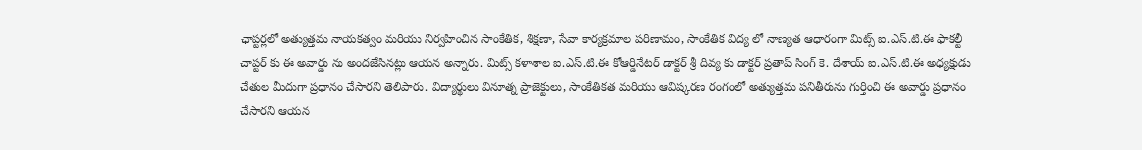ఛాప్టర్లలో అత్యుత్తమ నాయకత్వం మరియు నిర్వహించిన సాంకేతిక, శిక్షణా, సేవా కార్యక్రమాల పరిణామం, సాంకేతిక విద్య లో నాణ్యత ఆధారంగా మిట్స్ ఐ.ఎస్.టి.ఈ ఫాకల్టీ చాప్టర్ కు ఈ అవార్డు ను అందజేసినట్లు ఆయన అన్నారు. మిట్స్ కళాశాల ఐ.ఎస్.టి.ఈ కోఆర్డినేటర్ డాక్టర్ శ్రీ దివ్య కు డాక్టర్ ప్రతాప్ సింగ్ కె. దేశాయ్ ఐ.ఎస్.టి.ఈ అధ్యక్షుడు చేతుల మీదుగా ప్రధానం చేసారని తెలిపారు. విద్యార్థులు వినూత్న ప్రాజెక్టులు, సాంకేతికత మరియు ఆవిష్కరణ రంగంలో అత్యుత్తమ పనితీరును గుర్తించి ఈ అవార్డు ప్రధానం చేసారని ఆయన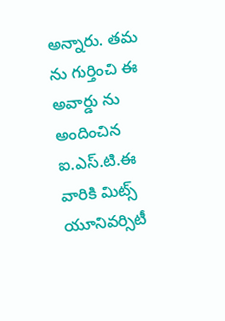అన్నారు. తమ ను గుర్తించి ఈ అవార్డు ను అందించిన ఐ.ఎస్.టి.ఈ వారికి మిట్స్ యూనివర్సిటీ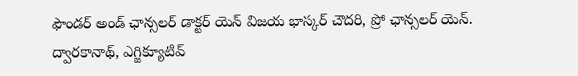ఫౌండర్ అండ్ ఛాన్సలర్ డాక్టర్ యెన్ విజయ భాస్కర్ చౌదరి, ప్రో ఛాన్సలర్ యెన్. ద్వారకానాథ్, ఎగ్జిక్యూటివ్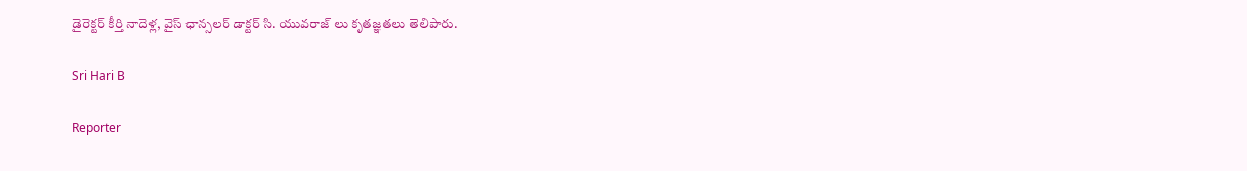డైరెక్టర్ కీర్తి నాదెళ్ల, వైస్ ఛాన్సలర్ డాక్టర్ సి. యువరాజ్ లు కృతజ్ఞతలు తెలిపారు.

Sri Hari B

Reporter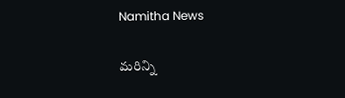Namitha News

మరిన్ని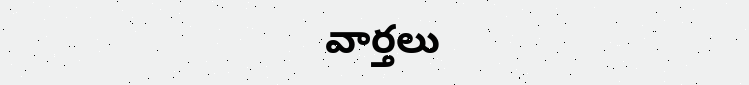వార్తలు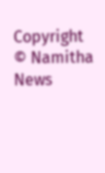Copyright © Namitha News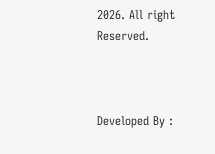2026. All right Reserved.



Developed By :